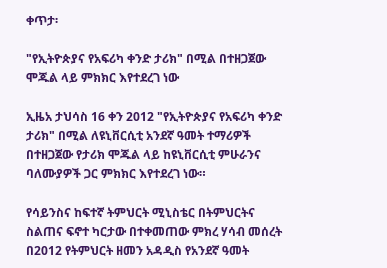ቀጥታ፡

"የኢትዮጵያና የአፍሪካ ቀንድ ታሪክ" በሚል በተዘጋጀው ሞጁል ላይ ምክክር እየተደረገ ነው

ኢዜአ ታህሳስ 16 ቀን 2012 "የኢትዮጵያና የአፍሪካ ቀንድ ታሪክ" በሚል ለዩኒቨርሲቲ አንደኛ ዓመት ተማሪዎች በተዘጋጀው የታሪክ ሞጁል ላይ ከዩኒቨርሲቲ ምሁራንና ባለሙያዎች ጋር ምክክር እየተደረገ ነው።

የሳይንስና ከፍተኛ ትምህርት ሚኒስቴር በትምህርትና ስልጠና ፍኖተ ካርታው በተቀመጠው ምክረ ሃሳብ መሰረት በ2012 የትምህርት ዘመን አዳዲስ የአንደኛ ዓመት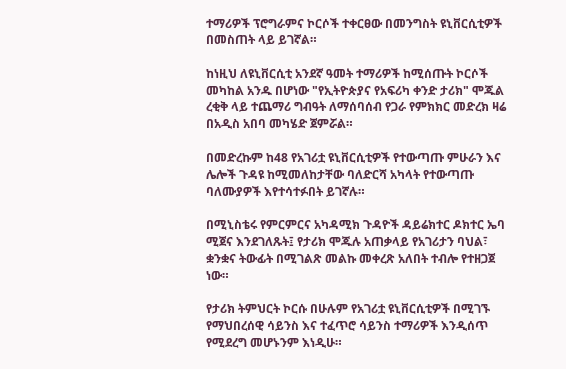ተማሪዎች ፕሮግራምና ኮርሶች ተቀርፀው በመንግስት ዩኒቨርሲቲዎች በመስጠት ላይ ይገኛል።

ከነዚህ ለዩኒቨርሲቲ አንደኛ ዓመት ተማሪዎች ከሚሰጡት ኮርሶች መካከል አንዱ በሆነው "የኢትዮጵያና የአፍሪካ ቀንድ ታሪክ" ሞጁል ረቂቅ ላይ ተጨማሪ ግብዓት ለማሰባሰብ የጋራ የምክክር መድረክ ዛሬ በአዲስ አበባ መካሄድ ጀምሯል።

በመድረኩም ከ48 የአገሪቷ ዩኒቨርሲቲዎች የተውጣጡ ምሁራን እና ሌሎች ጉዳዩ ከሚመለከታቸው ባለድርሻ አካላት የተውጣጡ ባለሙያዎች እየተሳተፉበት ይገኛሉ።

በሚኒስቴሩ የምርምርና አካዳሚክ ጉዳዮች ዳይሬክተር ዶክተር ኤባ ሚጀና እንደገለጹት፤ የታሪክ ሞጁሉ አጠቃላይ የአገሪታን ባህል፣ ቋንቋና ትውፊት በሚገልጽ መልኩ መቀረጽ አለበት ተብሎ የተዘጋጀ ነው።

የታሪክ ትምህርት ኮርሱ በሁሉም የአገሪቷ ዩኒቨርሲቲዎች በሚገኙ የማህበረሰዊ ሳይንስ እና ተፈጥሮ ሳይንስ ተማሪዎች እንዲሰጥ የሚደረግ መሆኑንም እነዲሁ።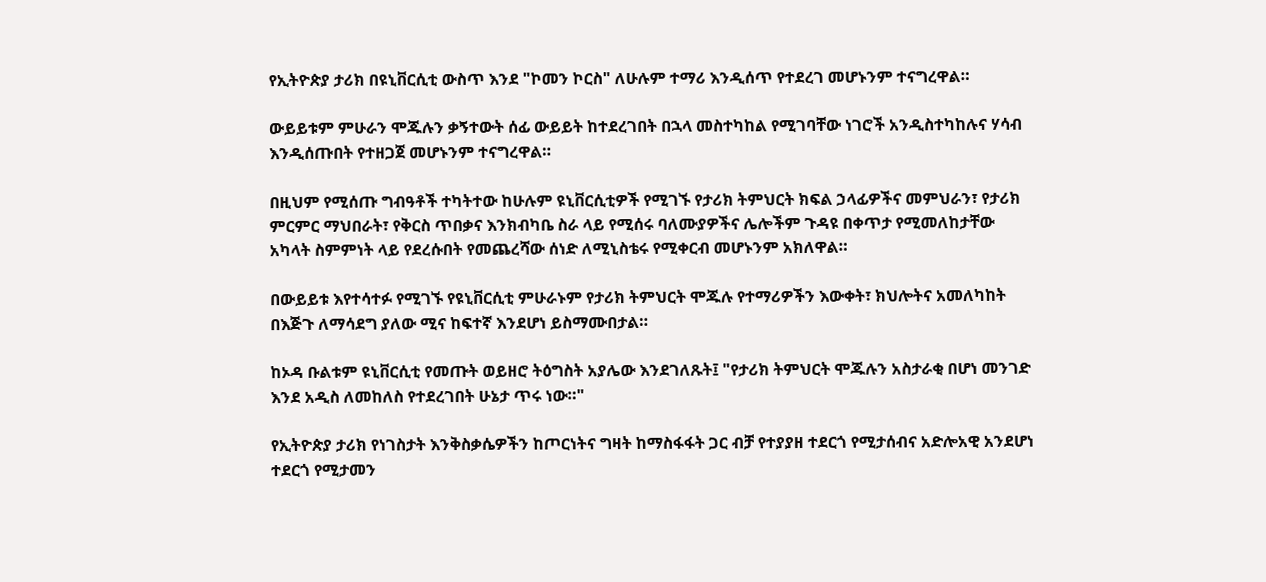የኢትዮጵያ ታሪክ በዩኒቨርሲቲ ውስጥ እንደ "ኮመን ኮርስ" ለሁሉም ተማሪ እንዲሰጥ የተደረገ መሆኑንም ተናግረዋል።

ውይይቱም ምሁራን ሞጁሉን ቃኝተውት ሰፊ ውይይት ከተደረገበት በኋላ መስተካከል የሚገባቸው ነገሮች አንዲስተካከሉና ሃሳብ እንዲሰጡበት የተዘጋጀ መሆኑንም ተናግረዋል።

በዚህም የሚሰጡ ግብዓቶች ተካትተው ከሁሉም ዩኒቨርሲቲዎች የሚገኙ የታሪክ ትምህርት ክፍል ኃላፊዎችና መምህራን፣ የታሪክ ምርምር ማህበራት፣ የቅርስ ጥበቃና እንክብካቤ ስራ ላይ የሚሰሩ ባለሙያዎችና ሌሎችም ጉዳዩ በቀጥታ የሚመለከታቸው አካላት ስምምነት ላይ የደረሱበት የመጨረሻው ሰነድ ለሚኒስቴሩ የሚቀርብ መሆኑንም አክለዋል።

በውይይቱ እየተሳተፉ የሚገኙ የዩኒቨርሲቲ ምሁራኑም የታሪክ ትምህርት ሞጁሉ የተማሪዎችን እውቀት፣ ክህሎትና አመለካከት በእጅጉ ለማሳደግ ያለው ሚና ከፍተኛ እንደሆነ ይስማሙበታል።

ከኦዳ ቡልቱም ዩኒቨርሲቲ የመጡት ወይዘሮ ትዕግስት አያሌው እንደገለጹት፤ "የታሪክ ትምህርት ሞጁሉን አስታራቂ በሆነ መንገድ እንደ አዲስ ለመከለስ የተደረገበት ሁኔታ ጥሩ ነው።"

የኢትዮጵያ ታሪክ የነገስታት እንቅስቃሴዎችን ከጦርነትና ግዛት ከማስፋፋት ጋር ብቻ የተያያዘ ተደርጎ የሚታሰብና አድሎአዊ አንደሆነ ተደርጎ የሚታመን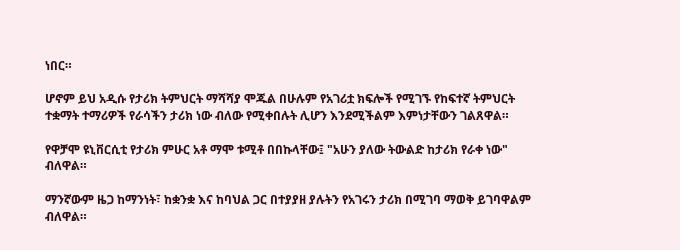ነበር።

ሆኖም ይህ አዲሱ የታሪክ ትምህርት ማሻሻያ ሞጁል በሁሉም የአገሪቷ ክፍሎች የሚገኙ የከፍተኛ ትምህርት ተቋማት ተማሪዎች የራሳችን ታሪክ ነው ብለው የሚቀበሉት ሊሆን እንደሚችልም እምነታቸውን ገልጸዋል።

የዋቻሞ ዩኒቨርሲቲ የታሪክ ምሁር አቶ ማሞ ቱሚቶ በበኩላቸው፤ "አሁን ያለው ትውልድ ከታሪክ የራቀ ነው" ብለዋል።

ማንኛውም ዜጋ ከማንነት፣ ከቋንቋ እና ከባህል ጋር በተያያዘ ያሉትን የአገሩን ታሪክ በሚገባ ማወቅ ይገባዋልም ብለዋል።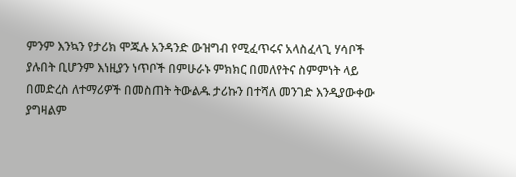ምንም እንኳን የታሪክ ሞጁሉ አንዳንድ ውዝግብ የሚፈጥሩና አላስፈላጊ ሃሳቦች ያሉበት ቢሆንም እነዚያን ነጥቦች በምሁራኑ ምክክር በመለየትና ስምምነት ላይ በመድረስ ለተማሪዎች በመስጠት ትውልዱ ታሪኩን በተሻለ መንገድ እንዲያውቀው ያግዛልም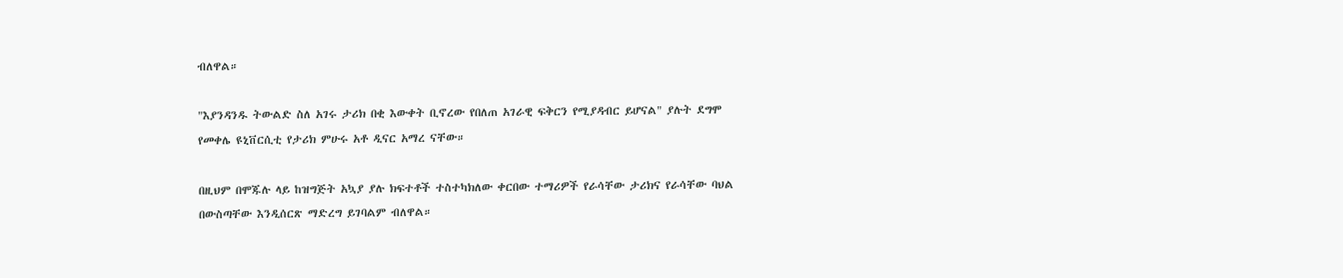ብለዋል።

"እያንዳንዱ ትውልድ ስለ አገሩ ታሪክ በቂ እውቀት ቢኖረው የበለጠ አገራዊ ፍቅርን የሚያዳብር ይሆናል" ያሉት ደግሞ የመቀሌ ዩኒቨርሲቲ የታሪክ ምሁሩ አቶ ዲናር አማረ ናቸው።

በዚህም በሞጁሉ ላይ ከዝግጅት አኳያ ያሉ ክፍተቶች ተስተካክለው ቀርበው ተማሪዎች የራሳቸው ታሪክና የራሳቸው ባህል በውስጣቸው እንዲሰርጽ ማድረግ ይገባልም ብለዋል።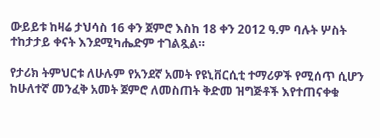ውይይቱ ከዛሬ ታህሳስ 16 ቀን ጀምሮ እስከ 18 ቀን 2012 ዓ.ም ባሉት ሦስት ተከታታይ ቀናት እንደሚካሔድም ተገልጿል።

የታሪክ ትምህርቱ ለሁሉም የአንደኛ አመት የዩኒቨርሲቲ ተማሪዎች የሚሰጥ ሲሆን ከሁለተኛ መንፈቅ አመት ጀምሮ ለመስጠት ቅድመ ዝግጅቶች እየተጠናቀቁ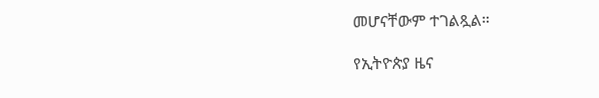መሆናቸውም ተገልጿል።

የኢትዮጵያ ዜና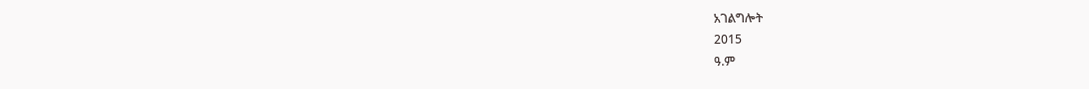አገልግሎት
2015
ዓ.ም